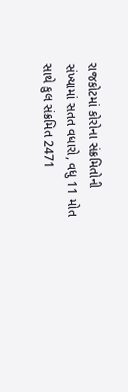રાજકોટમાં કોરોના સંક્રમિતોની સંખ્યામાં સતત વધારો, વધુ 11 મોત સાથે કુલ સંક્રમિત 2471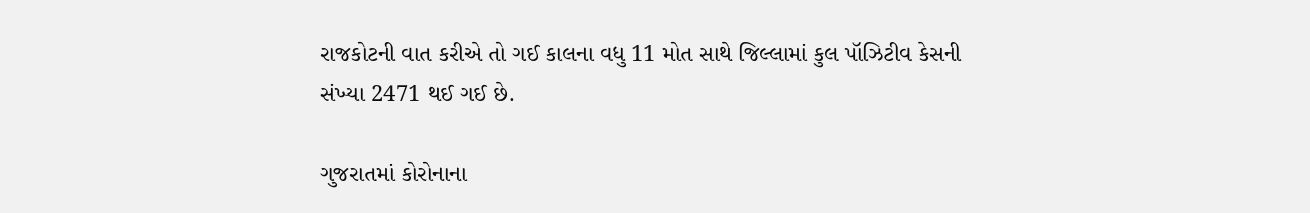રાજકોટની વાત કરીએ તો ગઈ કાલના વધુ 11 મોત સાથે જિલ્લામાં કુલ પૉઝિટીવ કેસની સંખ્યા 2471 થઈ ગઈ છે.

ગુજરાતમાં કોરોનાના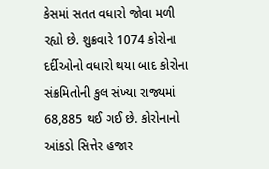કેસમાં સતત વધારો જોવા મળી રહ્યો છે. શુક્રવારે 1074 કોરોના દર્દીઓનો વધારો થયા બાદ કોરોના સંક્રમિતોની કુલ સંખ્યા રાજ્યમાં 68,885 થઈ ગઈ છે. કોરોનાનો આંકડો સિત્તેર હજાર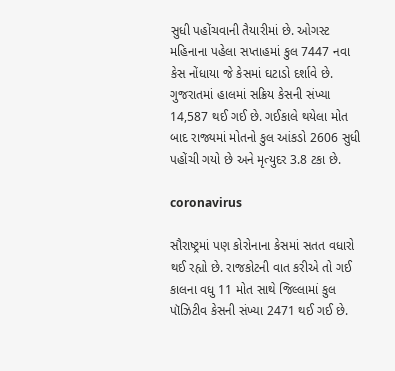સુધી પહોંચવાની તૈયારીમાં છે. ઓગસ્ટ મહિનાના પહેલા સપ્તાહમાં કુલ 7447 નવા કેસ નોંધાયા જે કેસમાં ઘટાડો દર્શાવે છે. ગુજરાતમાં હાલમાં સક્રિય કેસની સંખ્યા 14,587 થઈ ગઈ છે. ગઈકાલે થયેલા મોત બાદ રાજ્યમાં મોતનો કુલ આંકડો 2606 સુધી પહોંચી ગયો છે અને મૃત્યુદર 3.8 ટકા છે.

coronavirus

સૌરાષ્ટ્રમાં પણ કોરોનાના કેસમાં સતત વધારો થઈ રહ્યો છે. રાજકોટની વાત કરીએ તો ગઈ કાલના વધુ 11 મોત સાથે જિલ્લામાં કુલ પૉઝિટીવ કેસની સંખ્યા 2471 થઈ ગઈ છે.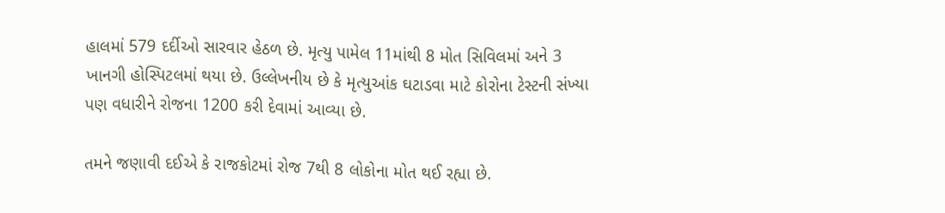હાલમાં 579 દર્દીઓ સારવાર હેઠળ છે. મૃત્યુ પામેલ 11માંથી 8 મોત સિવિલમાં અને 3 ખાનગી હોસ્પિટલમાં થયા છે. ઉલ્લેખનીય છે કે મૃત્યુઆંક ઘટાડવા માટે કોરોના ટેસ્ટની સંખ્યા પણ વધારીને રોજના 1200 કરી દેવામાં આવ્યા છે.

તમને જણાવી દઈએ કે રાજકોટમાં રોજ 7થી 8 લોકોના મોત થઈ રહ્યા છે.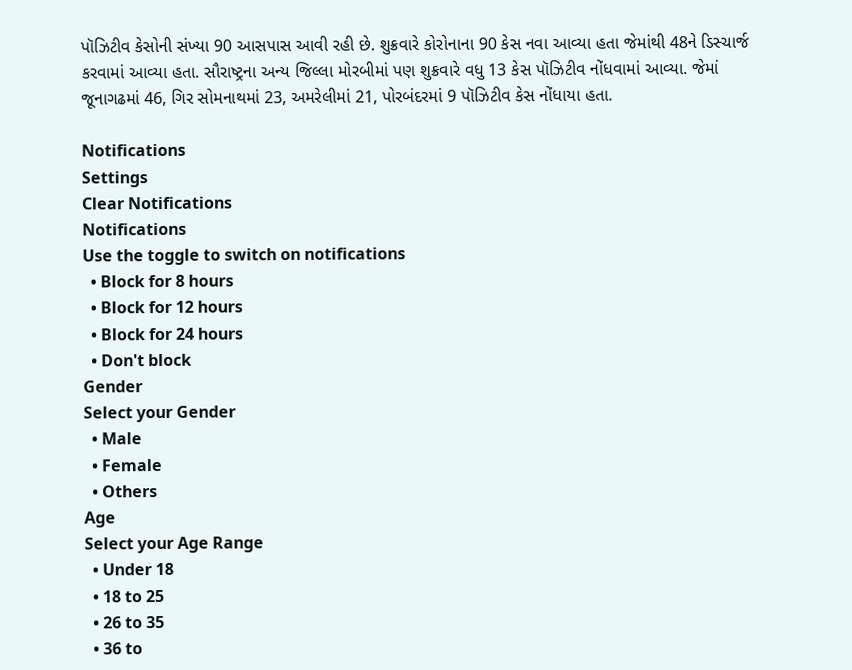પૉઝિટીવ કેસોની સંખ્યા 90 આસપાસ આવી રહી છે. શુક્રવારે કોરોનાના 90 કેસ નવા આવ્યા હતા જેમાંથી 48ને ડિસ્ચાર્જ કરવામાં આવ્યા હતા. સૌરાષ્ટ્રના અન્ય જિલ્લા મોરબીમાં પણ શુક્રવારે વધુ 13 કેસ પૉઝિટીવ નોંધવામાં આવ્યા. જેમાં જૂનાગઢમાં 46, ગિર સોમનાથમાં 23, અમરેલીમાં 21, પોરબંદરમાં 9 પૉઝિટીવ કેસ નોંધાયા હતા.

Notifications
Settings
Clear Notifications
Notifications
Use the toggle to switch on notifications
  • Block for 8 hours
  • Block for 12 hours
  • Block for 24 hours
  • Don't block
Gender
Select your Gender
  • Male
  • Female
  • Others
Age
Select your Age Range
  • Under 18
  • 18 to 25
  • 26 to 35
  • 36 to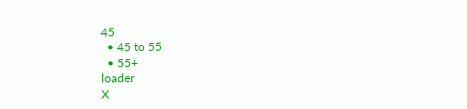45
  • 45 to 55
  • 55+
loader
X